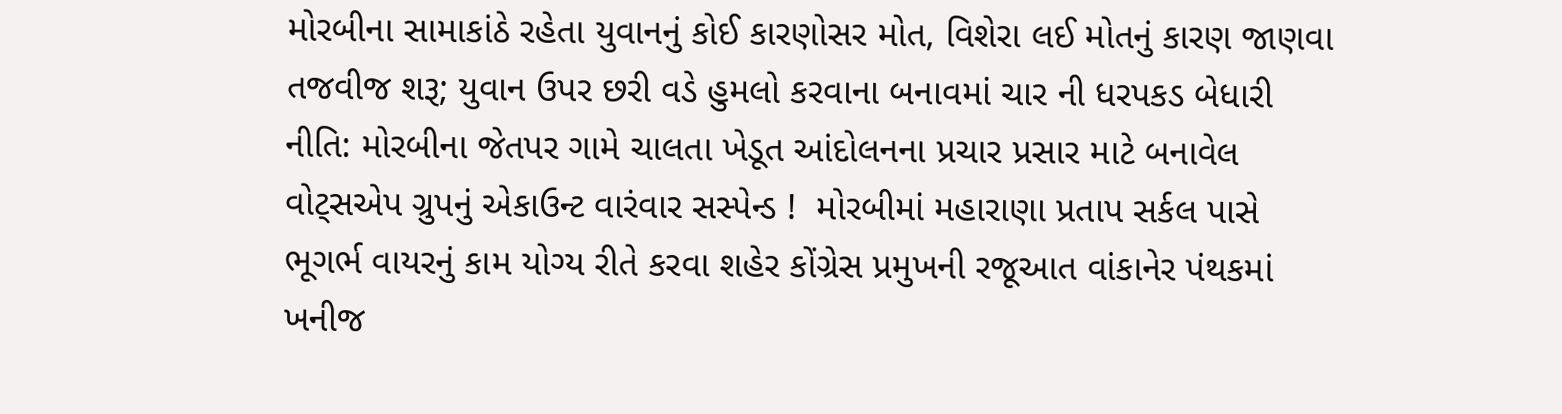મોરબીના સામાકાંઠે રહેતા યુવાનનું કોઈ કારણોસર મોત, વિશેરા લઈ મોતનું કારણ જાણવા તજવીજ શરૂ; યુવાન ઉપર છરી વડે હુમલો કરવાના બનાવમાં ચાર ની ધરપકડ બેધારી નીતિ: મોરબીના જેતપર ગામે ચાલતા ખેડૂત આંદોલનના પ્રચાર પ્રસાર માટે બનાવેલ વોટ્સએપ ગ્રુપનું એકાઉન્ટ વારંવાર સસ્પેન્ડ !  મોરબીમાં મહારાણા પ્રતાપ સર્કલ પાસે ભૂગર્ભ વાયરનું કામ યોગ્ય રીતે કરવા શહેર કોંગ્રેસ પ્રમુખની રજૂઆત વાંકાનેર પંથકમાં ખનીજ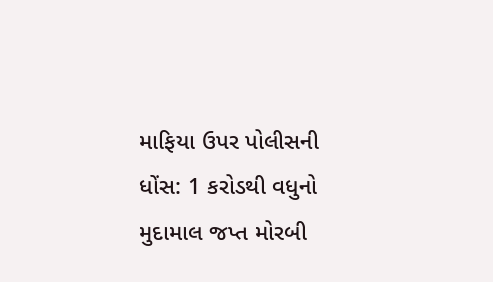માફિયા ઉપર પોલીસની ધોંસ: 1 કરોડથી વધુનો મુદામાલ જપ્ત મોરબી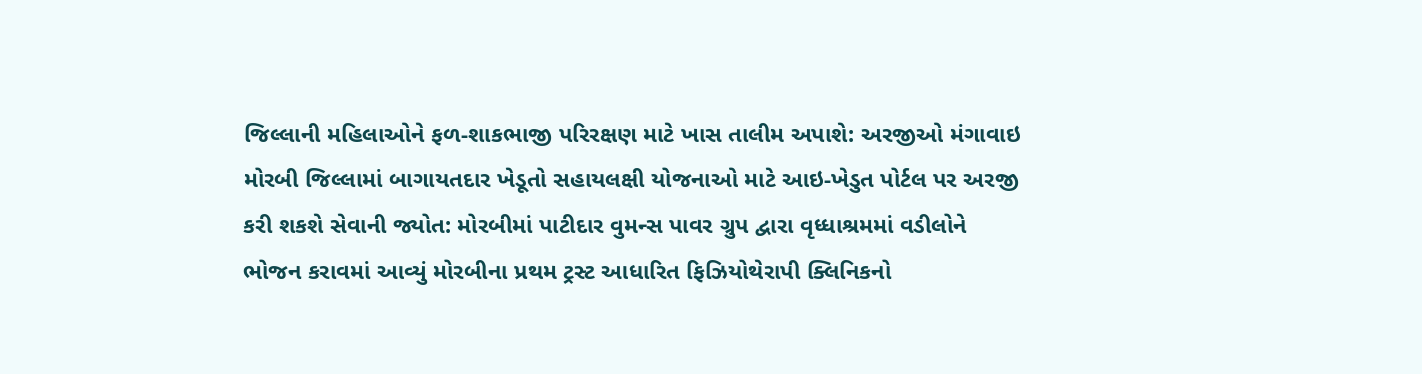જિલ્લાની મહિલાઓને ફળ-શાકભાજી પરિરક્ષણ માટે ખાસ તાલીમ અપાશે: અરજીઓ મંગાવાઇ મોરબી જિલ્લામાં બાગાયતદાર ખેડૂતો સહાયલક્ષી યોજનાઓ માટે આઇ-ખેડુત પોર્ટલ પર અરજી કરી શકશે સેવાની જ્યોત: મોરબીમાં પાટીદાર વુમન્સ પાવર ગ્રુપ દ્વારા વૃધ્ધાશ્રમમાં વડીલોને ભોજન કરાવમાં આવ્યું મોરબીના પ્રથમ ટ્રસ્ટ આધારિત ફિઝિયોથેરાપી ક્લિનિકનો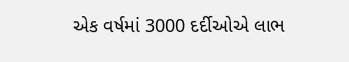એક વર્ષમાં 3000 દર્દીઓએ લાભ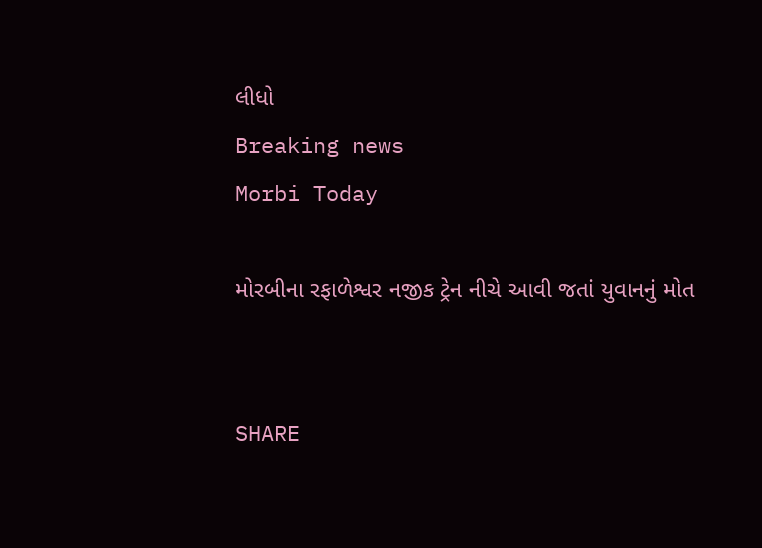લીધો
Breaking news
Morbi Today

મોરબીના રફાળેશ્વર નજીક ટ્રેન નીચે આવી જતાં યુવાનનું મોત


SHARE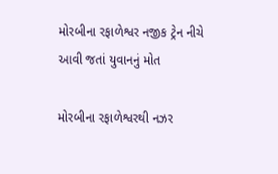મોરબીના રફાળેશ્વર નજીક ટ્રેન નીચે આવી જતાં યુવાનનું મોત

મોરબીના રફાળેશ્વરથી નઝર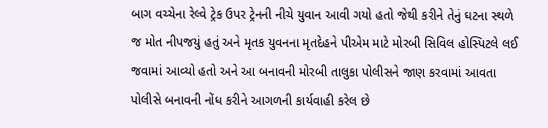બાગ વચ્ચેના રેલ્વે ટ્રેક ઉપર ટ્રેનની નીચે યુવાન આવી ગયો હતો જેથી કરીને તેનું ઘટના સ્થળે જ મોત નીપજયું હતું અને મૃતક યુવનના મૃતદેહને પીએમ માટે મોરબી સિવિલ હોસ્પિટલે લઈ જવામાં આવ્યો હતો અને આ બનાવની મોરબી તાલુકા પોલીસને જાણ કરવામાં આવતા પોલીસે બનાવની નોંધ કરીને આગળની કાર્યવાહી કરેલ છે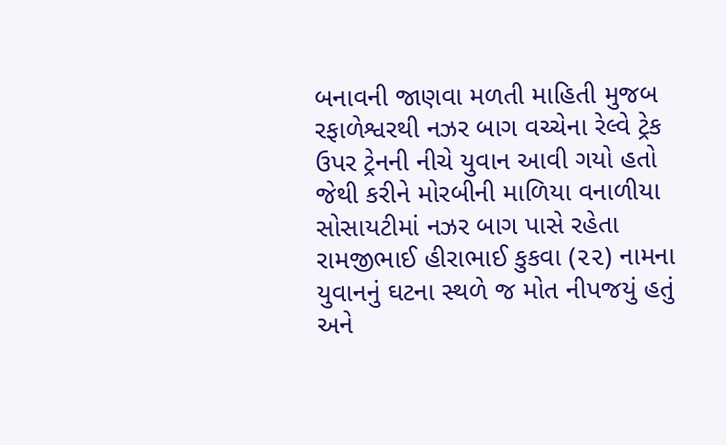બનાવની જાણવા મળતી માહિતી મુજબ રફાળેશ્વરથી નઝર બાગ વચ્ચેના રેલ્વે ટ્રેક ઉપર ટ્રેનની નીચે યુવાન આવી ગયો હતો જેથી કરીને મોરબીની માળિયા વનાળીયા સોસાયટીમાં નઝર બાગ પાસે રહેતા રામજીભાઈ હીરાભાઈ કુકવા (૨૨) નામના યુવાનનું ઘટના સ્થળે જ મોત નીપજયું હતું  અને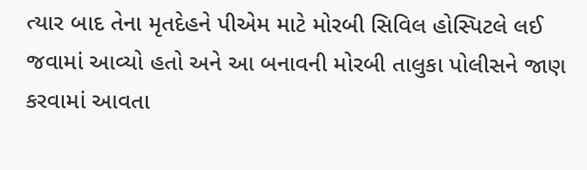ત્યાર બાદ તેના મૃતદેહને પીએમ માટે મોરબી સિવિલ હોસ્પિટલે લઈ જવામાં આવ્યો હતો અને આ બનાવની મોરબી તાલુકા પોલીસને જાણ કરવામાં આવતા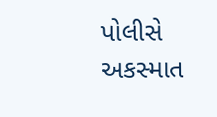પોલીસે અકસ્માત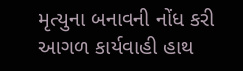મૃત્યુના બનાવની નોંધ કરી આગળ કાર્યવાહી હાથ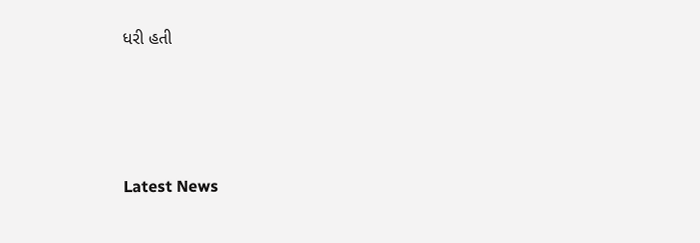ધરી હતી






Latest News